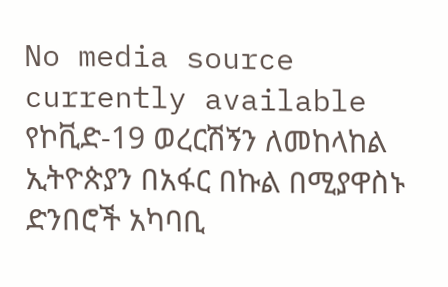No media source currently available
የኮቪድ-19 ወረርሽኝን ለመከላከል ኢትዮጵያን በአፋር በኩል በሚያዋስኑ ድንበሮች አካባቢ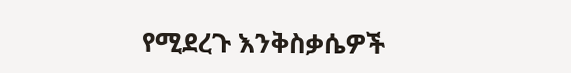የሚደረጉ እንቅስቃሴዎች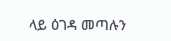ላይ ዕገዳ መጣሉን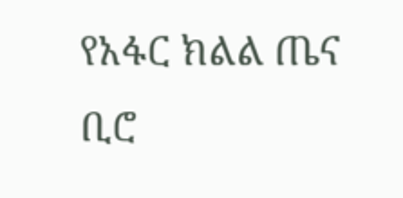የአፋር ክልል ጤና ቢሮ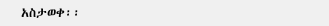አስታወቀ፡፡